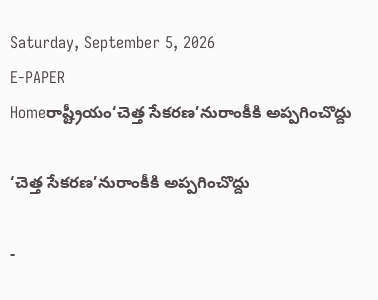Saturday, September 5, 2026
E-PAPER
Homeరాష్ట్రీయం‘చెత్త సేకరణ’నురాంకీకి అప్పగించొద్దు

‘చెత్త సేకరణ’నురాంకీకి అప్పగించొద్దు

-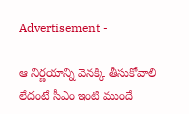Advertisement -

ఆ నిర్ణయాన్ని వెనక్కి తీసుకోవాలి
లేదంటే సీఎం ఇంటి ముందే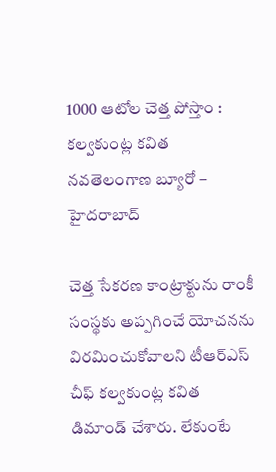1000 ఆటోల చెత్త పోస్తాం : కల్వకుంట్ల కవిత
నవతెలంగాణ బ్యూరో – హైదరాబాద్

చెత్త సేకరణ కాంట్రాక్టును రాంకీ సంస్థకు అప్పగించే యోచనను విరమించుకోవాలని టీఆర్ఎస్ చీఫ్ కల్వకుంట్ల కవిత డిమాండ్ చేశారు. లేకుంటే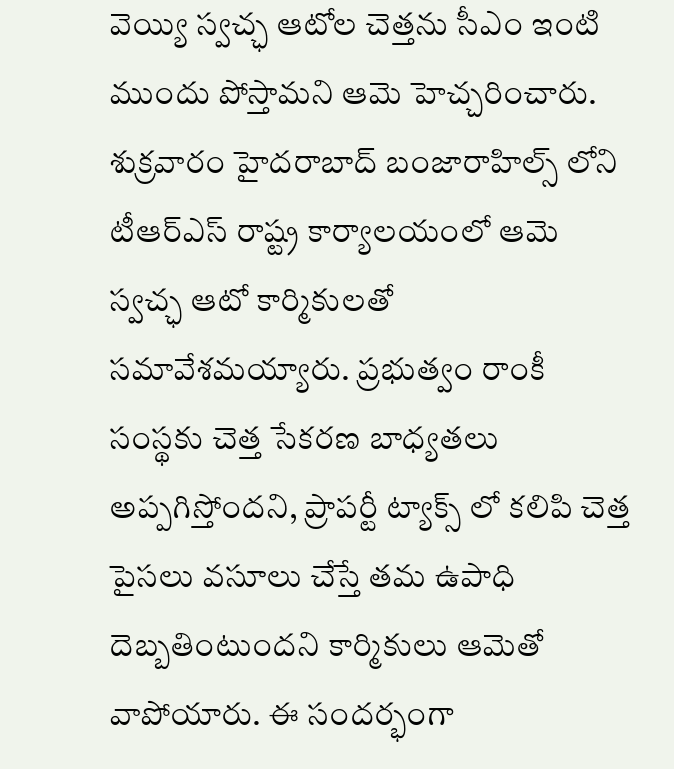వెయ్యి స్వచ్ఛ ఆటోల చెత్తను సీఎం ఇంటి ముందు పోస్తామని ఆమె హెచ్చరించారు. శుక్రవారం హైదరాబాద్ బంజారాహిల్స్ లోని టీఆర్ఎస్ రాష్ట్ర కార్యాలయంలో ఆమె స్వచ్ఛ ఆటో కార్మికులతో సమావేశమయ్యారు. ప్రభుత్వం రాంకీ సంస్థకు చెత్త సేకరణ బాధ్యతలు అప్పగిస్తోందని, ప్రాపర్టీ ట్యాక్స్ లో కలిపి చెత్త పైసలు వసూలు చేస్తే తమ ఉపాధి దెబ్బతింటుందని కార్మికులు ఆమెతో వాపోయారు. ఈ సందర్భంగా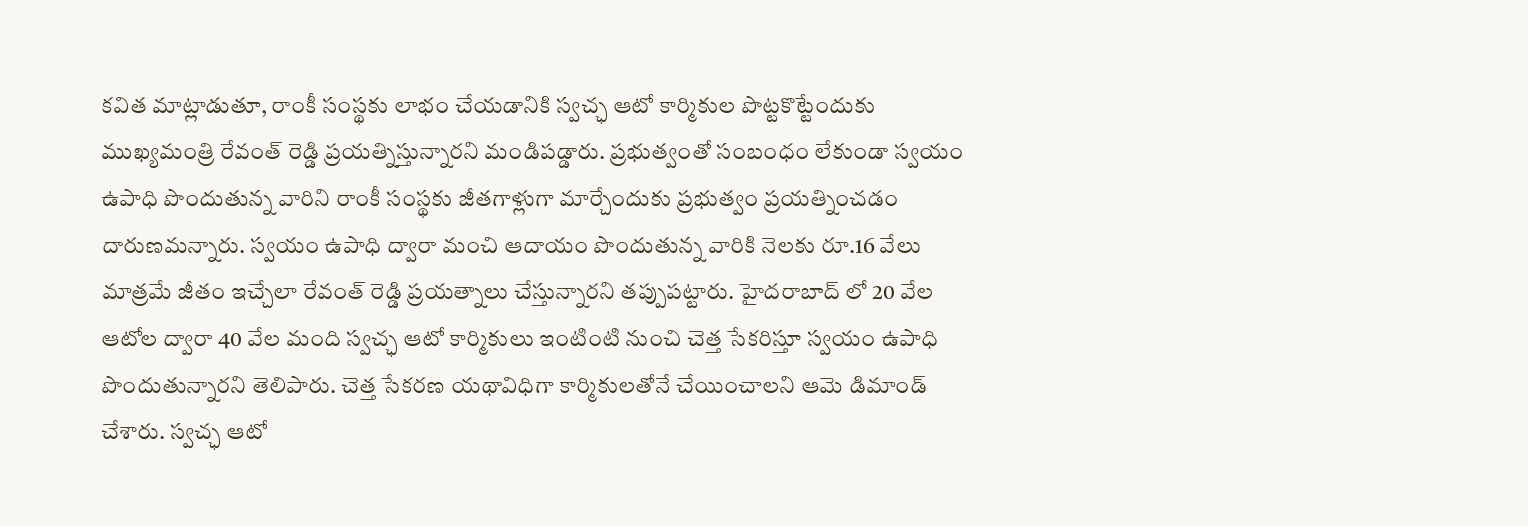కవిత మాట్లాడుతూ, రాంకీ సంస్థకు లాభం చేయడానికి స్వచ్ఛ ఆటో కార్మికుల పొట్టకొట్టేందుకు ముఖ్యమంత్రి రేవంత్ రెడ్డి ప్రయత్నిస్తున్నారని మండిపడ్డారు. ప్రభుత్వంతో సంబంధం లేకుండా స్వయం ఉపాధి పొందుతున్న వారిని రాంకీ సంస్థకు జీతగాళ్లుగా మార్చేందుకు ప్రభుత్వం ప్రయత్నించడం దారుణమన్నారు. స్వయం ఉపాధి ద్వారా మంచి ఆదాయం పొందుతున్న వారికి నెలకు రూ.16 వేలు మాత్రమే జీతం ఇచ్చేలా రేవంత్ రెడ్డి ప్రయత్నాలు చేస్తున్నారని తప్పుపట్టారు. హైదరాబాద్ లో 20 వేల ఆటోల ద్వారా 40 వేల మంది స్వచ్ఛ ఆటో కార్మికులు ఇంటింటి నుంచి చెత్త సేకరిస్తూ స్వయం ఉపాధి పొందుతున్నారని తెలిపారు. చెత్త సేకరణ యథావిధిగా కార్మికులతోనే చేయించాలని ఆమె డిమాండ్ చేశారు. స్వచ్ఛ ఆటో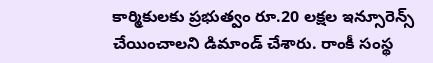కార్మికులకు ప్రభుత్వం రూ.20 లక్షల ఇన్సూరెన్స్ చేయించాలని డిమాండ్ చేశారు. రాంకీ సంస్థ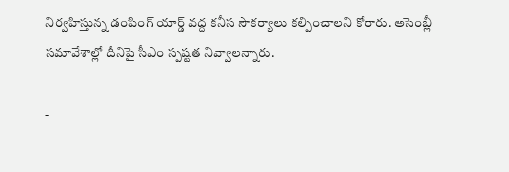నిర్వహిస్తున్న డంపింగ్ యార్డ్ వద్ద కనీస సౌకర్యాలు కల్పించాలని కోరారు. అసెంబ్లీ సమావేశాల్లో దీనిపై సీఎం స్పష్టత నివ్వాలన్నారు.

-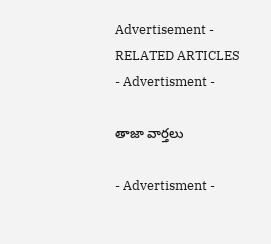Advertisement -
RELATED ARTICLES
- Advertisment -

తాజా వార్తలు

- Advertisment -